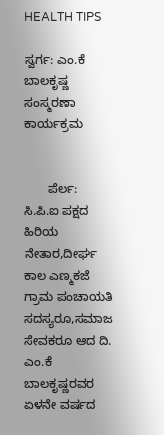HEALTH TIPS

ಸ್ವರ್ಗ: ಎಂ.ಕೆ ಬಾಲಕೃಷ್ಣ ಸಂಸ್ಮರಣಾ ಕಾರ್ಯಕ್ರಮ


       ಪೆರ್ಲ: ಸಿ.ಪಿ.ಐ ಪಕ್ಷದ ಹಿರಿಯ ನೇತಾರ,ದೀರ್ಘ ಕಾಲ ಎಣ್ಮಕಜೆ ಗ್ರಾಮ ಪಂಚಾಯತಿ ಸದಸ್ಯರೂ,ಸಮಾಜ ಸೇವಕರೂ ಆದ ದಿ. ಎಂ.ಕೆ ಬಾಲಕೃಷ್ಣರವರ ಏಳನೇ ವರ್ಷದ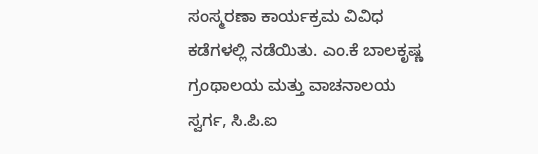ಸಂಸ್ಮರಣಾ ಕಾರ್ಯಕ್ರಮ ವಿವಿಧ ಕಡೆಗಳಲ್ಲಿ ನಡೆಯಿತು. ಎಂ.ಕೆ ಬಾಲಕೃಷ್ಣ ಗ್ರಂಥಾಲಯ ಮತ್ತು ವಾಚನಾಲಯ ಸ್ವರ್ಗ, ಸಿ.ಪಿ.ಐ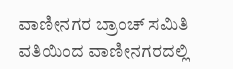ವಾಣೀನಗರ ಬ್ರಾಂಚ್ ಸಮಿತಿ ವತಿಯಿಂದ ವಾಣೀನಗರದಲ್ಲಿ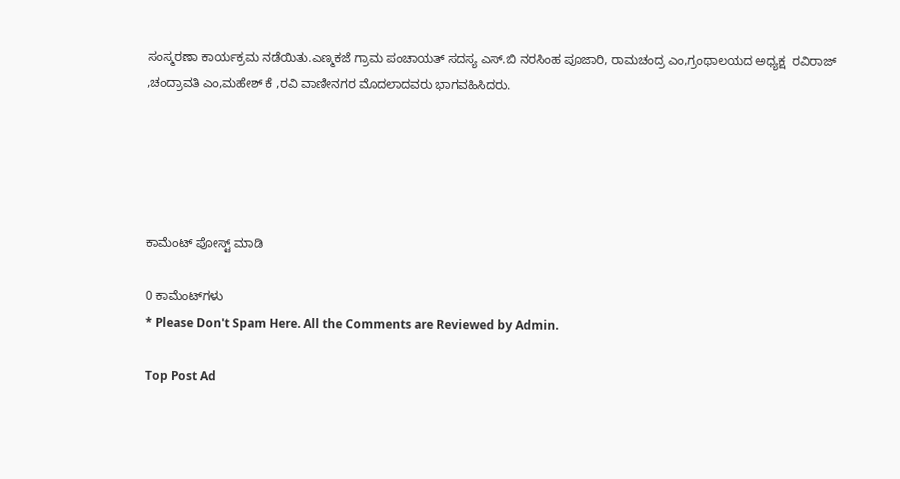ಸಂಸ್ಮರಣಾ ಕಾರ್ಯಕ್ರಮ ನಡೆಯಿತು.ಎಣ್ಮಕಜೆ ಗ್ರಾಮ ಪಂಚಾಯತ್ ಸದಸ್ಯ ಎಸ್.ಬಿ ನರಸಿಂಹ ಪೂಜಾರಿ, ರಾಮಚಂದ್ರ ಎಂ,ಗ್ರಂಥಾಲಯದ ಅಧ್ಯಕ್ಷ  ರವಿರಾಜ್ ,ಚಂದ್ರಾವತಿ ಎಂ,ಮಹೇಶ್ ಕೆ ,ರವಿ ವಾಣೀನಗರ ಮೊದಲಾದವರು ಭಾಗವಹಿಸಿದರು.





ಕಾಮೆಂಟ್‌‌ ಪೋಸ್ಟ್‌ ಮಾಡಿ

0 ಕಾಮೆಂಟ್‌ಗಳು
* Please Don't Spam Here. All the Comments are Reviewed by Admin.

Top Post Ad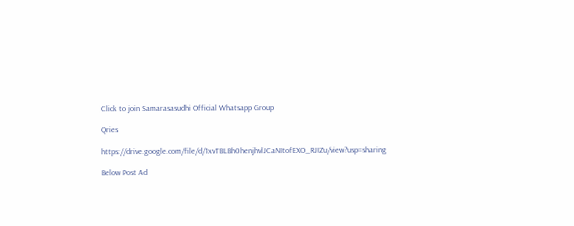Click to join Samarasasudhi Official Whatsapp Group

Qries

https://drive.google.com/file/d/1xvTBLBh0henjhvlJCaNItofEXO_RJIZu/view?usp=sharing

Below Post Ad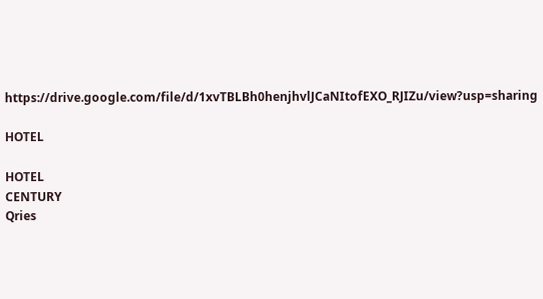https://drive.google.com/file/d/1xvTBLBh0henjhvlJCaNItofEXO_RJIZu/view?usp=sharing

HOTEL

HOTEL
CENTURY
Qries